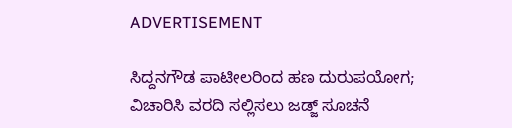ADVERTISEMENT

ಸಿದ್ದನಗೌಡ ಪಾಟೀಲರಿಂದ ಹಣ ದುರುಪಯೋಗ; ವಿಚಾರಿಸಿ ವರದಿ ಸಲ್ಲಿಸಲು ಜಡ್ಜ್ ಸೂಚನೆ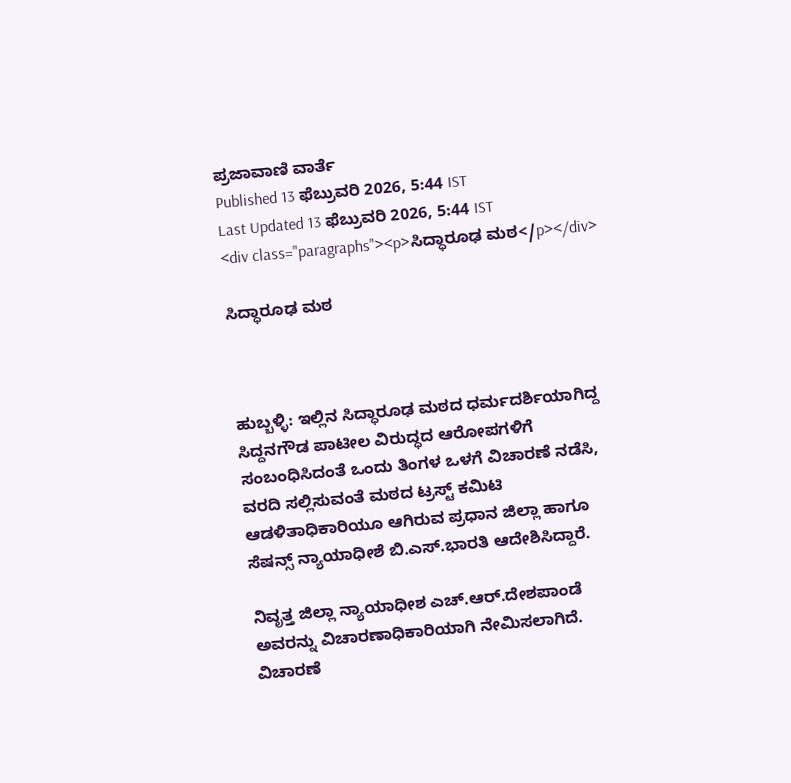ಪ್ರಜಾವಾಣಿ ವಾರ್ತೆ
Published 13 ಫೆಬ್ರುವರಿ 2026, 5:44 IST
Last Updated 13 ಫೆಬ್ರುವರಿ 2026, 5:44 IST
<div class="paragraphs"><p>ಸಿದ್ಧಾರೂಢ ಮಠ</p></div>

ಸಿದ್ಧಾರೂಢ ಮಠ



ಹುಬ್ಬಳ್ಳಿ: ಇಲ್ಲಿನ ಸಿದ್ಧಾರೂಢ ಮಠದ ಧರ್ಮದರ್ಶಿಯಾಗಿದ್ದ ಸಿದ್ದನಗೌಡ ಪಾಟೀಲ ವಿರುದ್ಧದ ಆರೋಪಗಳಿಗೆ ಸಂಬಂಧಿಸಿದಂತೆ ಒಂದು ತಿಂಗಳ ಒಳಗೆ ವಿಚಾರಣೆ ನಡೆಸಿ, ವರದಿ ಸಲ್ಲಿಸುವಂತೆ ಮಠದ ಟ್ರಸ್ಟ್‌ ಕಮಿಟಿ ಆಡಳಿತಾಧಿಕಾರಿಯೂ ಆಗಿರುವ ಪ್ರಧಾನ ಜಿಲ್ಲಾ ಹಾಗೂ ಸೆಷನ್ಸ್ ನ್ಯಾಯಾಧೀಶೆ ಬಿ.ಎಸ್.ಭಾರತಿ ಆದೇಶಿಸಿದ್ದಾರೆ.

ನಿವೃತ್ತ ಜಿಲ್ಲಾ ನ್ಯಾಯಾಧೀಶ ಎಚ್.ಆರ್‌.ದೇಶಪಾಂಡೆ ಅವರನ್ನು ವಿಚಾರಣಾಧಿಕಾರಿಯಾಗಿ ನೇಮಿಸಲಾಗಿದೆ. ವಿಚಾರಣೆ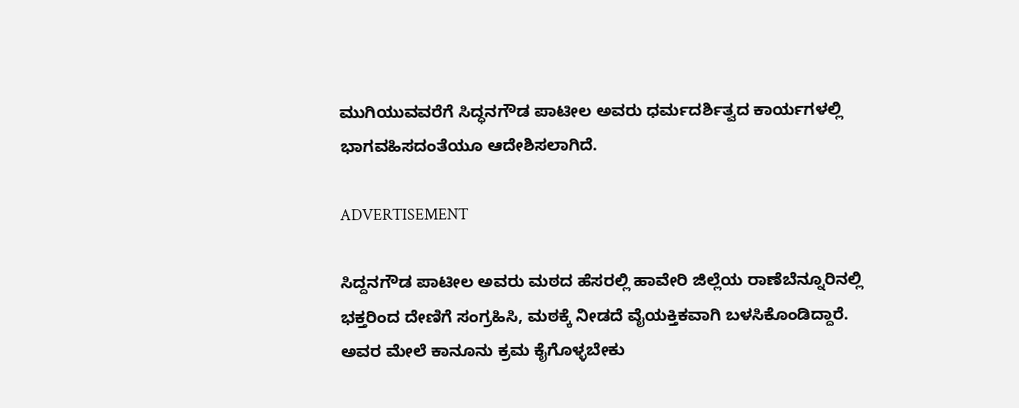ಮುಗಿಯುವವರೆಗೆ ಸಿದ್ಧನಗೌಡ ಪಾಟೀಲ ಅವರು ಧರ್ಮದರ್ಶಿತ್ವದ ಕಾರ್ಯಗಳಲ್ಲಿ ಭಾಗವಹಿಸದಂತೆಯೂ ಆದೇಶಿಸಲಾಗಿದೆ.

ADVERTISEMENT

ಸಿದ್ದನಗೌಡ ಪಾಟೀಲ ಅವರು ಮಠದ ಹೆಸರಲ್ಲಿ ಹಾವೇರಿ ಜಿಲ್ಲೆಯ ರಾಣೆಬೆನ್ನೂರಿನಲ್ಲಿ ಭಕ್ತರಿಂದ ದೇಣಿಗೆ ಸಂಗ್ರಹಿಸಿ, ಮಠಕ್ಕೆ ನೀಡದೆ ವೈಯಕ್ತಿಕವಾಗಿ ಬಳಸಿಕೊಂಡಿದ್ದಾರೆ. ಅವರ ಮೇಲೆ ಕಾನೂನು ಕ್ರಮ ಕೈಗೊಳ್ಳಬೇಕು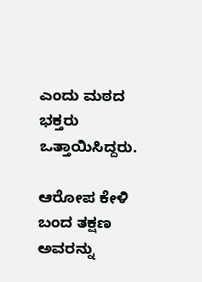ಎಂದು ಮಠದ ಭಕ್ತರು ಒತ್ತಾಯಿಸಿದ್ದರು.

ಆರೋಪ ಕೇಳಿ ಬಂದ ತಕ್ಷಣ ಅವರನ್ನು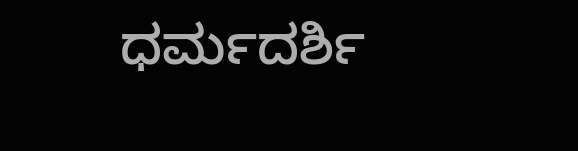ಧರ್ಮದರ್ಶಿ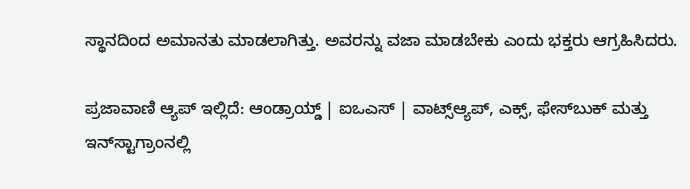ಸ್ಥಾನದಿಂದ ಅಮಾನತು ಮಾಡಲಾಗಿತ್ತು. ಅವರನ್ನು ವಜಾ ಮಾಡಬೇಕು ಎಂದು ಭಕ್ತರು ಆಗ್ರಹಿಸಿದರು.

ಪ್ರಜಾವಾಣಿ ಆ್ಯಪ್ ಇಲ್ಲಿದೆ: ಆಂಡ್ರಾಯ್ಡ್ | ಐಒಎಸ್ | ವಾಟ್ಸ್ಆ್ಯಪ್, ಎಕ್ಸ್, ಫೇಸ್‌ಬುಕ್ ಮತ್ತು ಇನ್‌ಸ್ಟಾಗ್ರಾಂನಲ್ಲಿ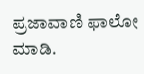ಪ್ರಜಾವಾಣಿ ಫಾಲೋ ಮಾಡಿ.